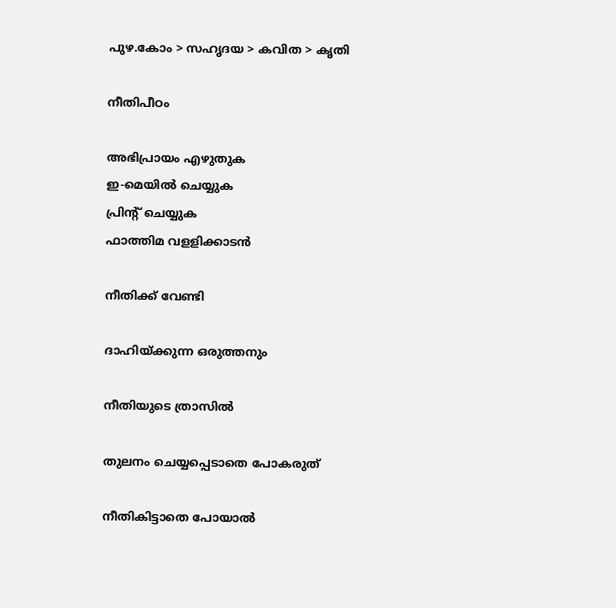പുഴ.കോം > സഹൃദയ > കവിത > കൃതി

നീതിപീഠം

അഭിപ്രായം എഴുതുക
ഇ-മെയില്‍ ചെയ്യുക
പ്രിന്റ് ചെയ്യുക
ഫാത്തിമ വളളിക്കാടൻ

നീതിക്ക്‌ വേണ്ടി

ദാഹിയ്‌ക്കുന്ന ഒരുത്തനും

നീതിയുടെ ത്രാസിൽ

തുലനം ചെയ്യപ്പെടാതെ പോകരുത്‌

നീതികിട്ടാതെ പോയാൽ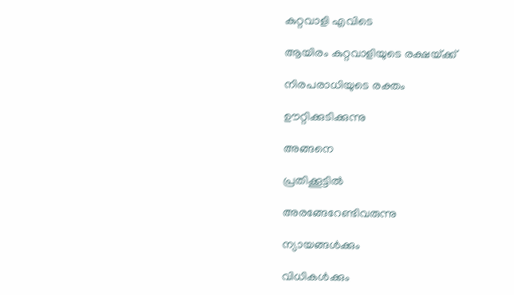കുറ്റവാളി എവിടെ

ആയിരം കുറ്റവാളിയുടെ രക്ഷയ്‌ക്ക്‌

നിരപരാധിയുടെ രക്തം

ഊറ്റിക്കുടിക്കുന്നു

അങ്ങനെ

പ്രതിക്കൂട്ടിൽ

അരങ്ങേറേണ്ടിവരുന്നു

ന്യായങ്ങൾക്കും

വിധികൾക്കും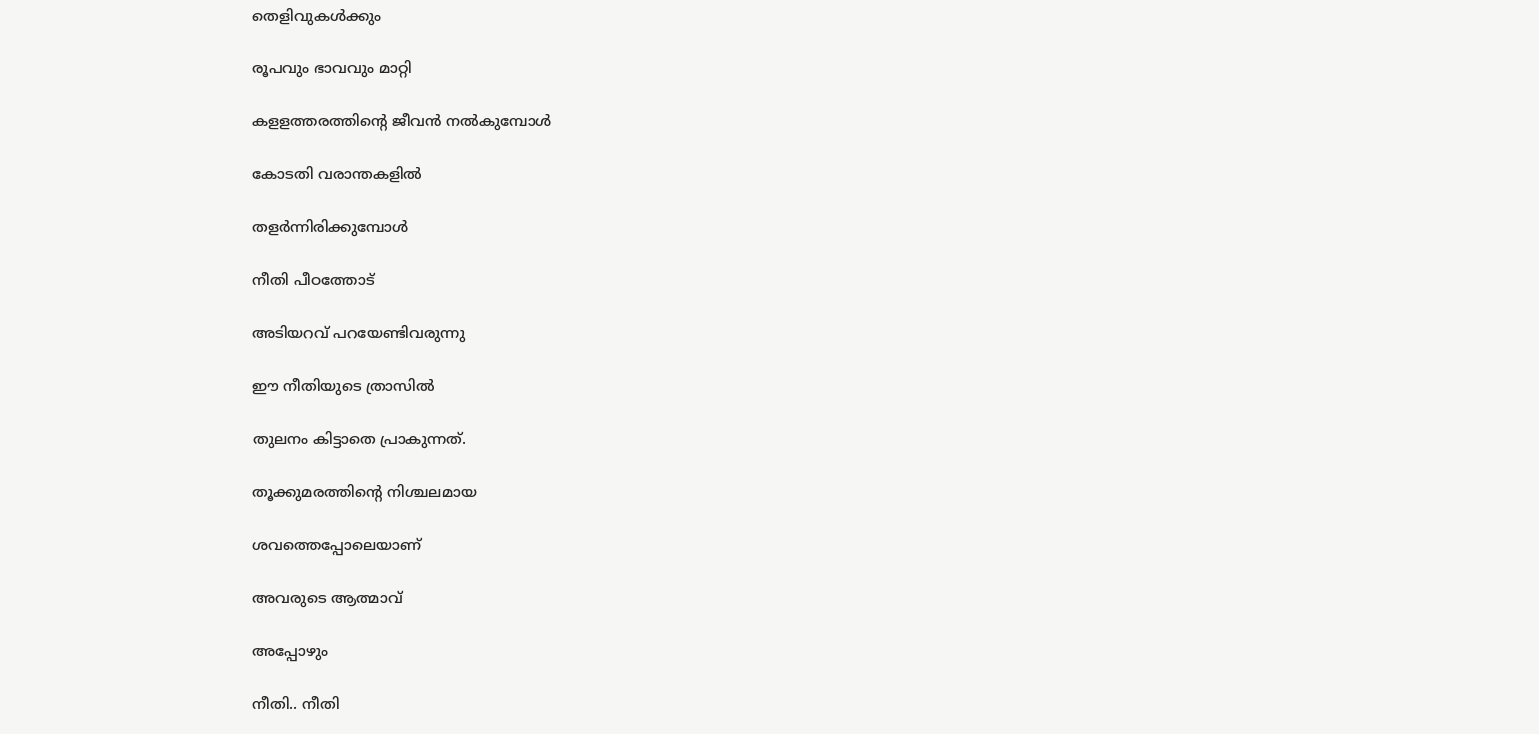തെളിവുകൾക്കും

രൂപവും ഭാവവും മാറ്റി

കളളത്തരത്തിന്റെ ജീവൻ നൽകുമ്പോൾ

കോടതി വരാന്തകളിൽ

തളർന്നിരിക്കുമ്പോൾ

നീതി പീഠത്തോട്‌

അടിയറവ്‌ പറയേണ്ടിവരുന്നു

ഈ നീതിയുടെ ത്രാസിൽ

തുലനം കിട്ടാതെ പ്രാകുന്നത്‌.

തൂക്കുമരത്തിന്റെ നിശ്ചലമായ

ശവത്തെപ്പോലെയാണ്‌

അവരുടെ ആത്മാവ്‌

അപ്പോഴും

നീതി.. നീതി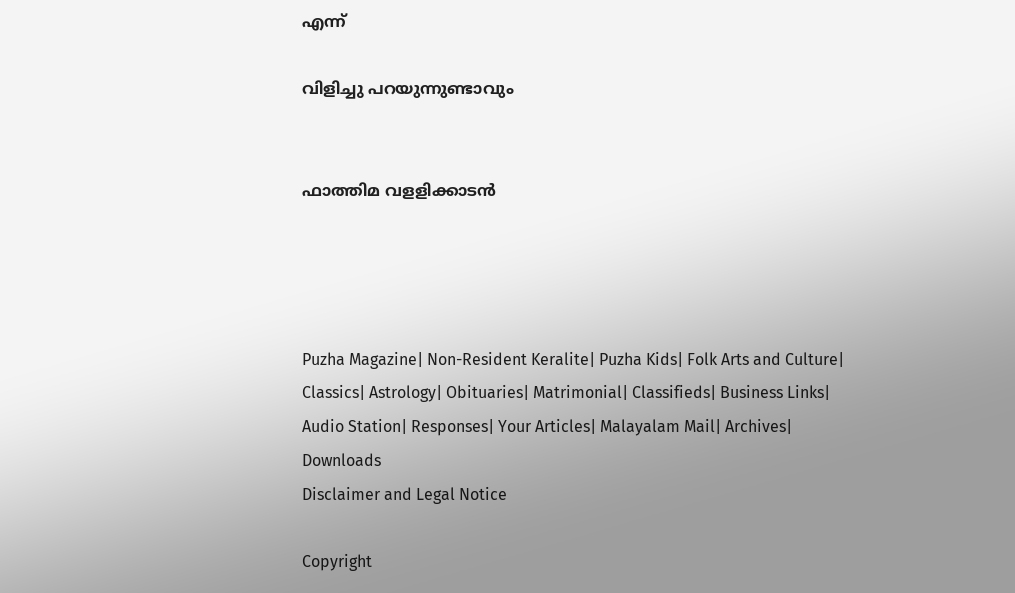എന്ന്‌

വിളിച്ചു പറയുന്നുണ്ടാവും


ഫാത്തിമ വളളിക്കാടൻ




Puzha Magazine| Non-Resident Keralite| Puzha Kids| Folk Arts and Culture| Classics| Astrology| Obituaries| Matrimonial| Classifieds| Business Links| Audio Station| Responses| Your Articles| Malayalam Mail| Archives| Downloads
Disclaimer and Legal Notice

Copyright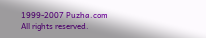1999-2007 Puzha.com
All rights reserved.